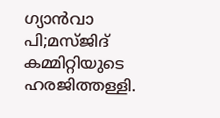ഗ്യാൻവാ പി;മസ്ജിദ് കമ്മിറ്റിയുടെ ഹരജിത്തള്ളി.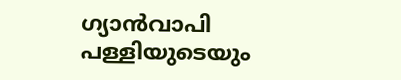ഗ്യാൻവാപി പള്ളിയുടെയും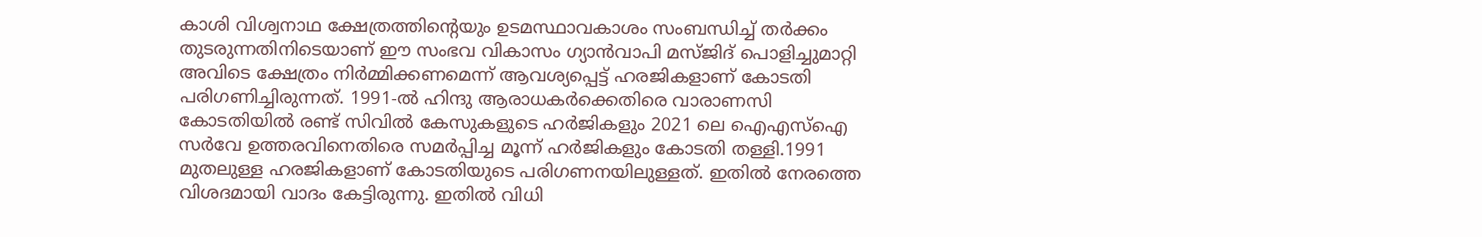കാശി വിശ്വനാഥ ക്ഷേത്രത്തിന്റെയും ഉടമസ്ഥാവകാശം സംബന്ധിച്ച് തർക്കം തുടരുന്നതിനിടെയാണ് ഈ സംഭവ വികാസം ഗ്യാൻവാപി മസ്ജിദ് പൊളിച്ചുമാറ്റി അവിടെ ക്ഷേത്രം നിർമ്മിക്കണമെന്ന് ആവശ്യപ്പെട്ട് ഹരജികളാണ് കോടതി പരിഗണിച്ചിരുന്നത്. 1991-ൽ ഹിന്ദു ആരാധകർക്കെതിരെ വാരാണസി കോടതിയിൽ രണ്ട് സിവിൽ കേസുകളുടെ ഹർജികളും 2021 ലെ ഐഎസ്ഐ സർവേ ഉത്തരവിനെതിരെ സമർപ്പിച്ച മൂന്ന് ഹർജികളും കോടതി തള്ളി.1991 മുതലുള്ള ഹരജികളാണ് കോടതിയുടെ പരിഗണനയിലുള്ളത്. ഇതിൽ നേരത്തെ വിശദമായി വാദം കേട്ടിരുന്നു. ഇതിൽ വിധി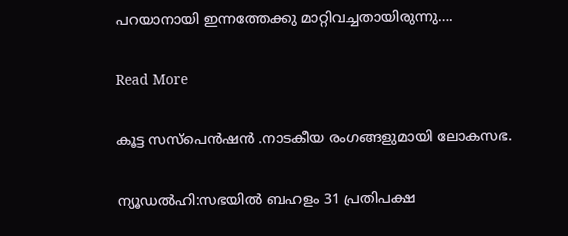പറയാനായി ഇന്നത്തേക്കു മാറ്റിവച്ചതായിരുന്നു….

Read More

കൂട്ട സസ്പെൻഷൻ .നാടകീയ രംഗങ്ങളുമായി ലോകസഭ.

ന്യൂഡൽഹി:സഭയിൽ ബഹളം 31 പ്രതിപക്ഷ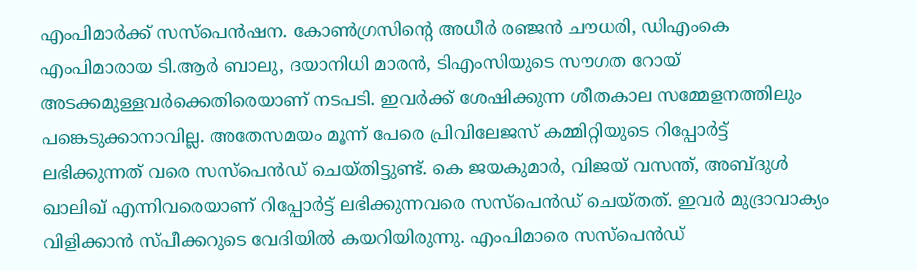എംപിമാര്‍ക്ക് സസ്‌പെന്‍ഷന. കോണ്‍ഗ്രസിന്റെ അധീര്‍ രഞ്ജന്‍ ചൗധരി, ഡിഎംകെ എംപിമാരായ ടി.ആര്‍ ബാലു, ദയാനിധി മാരന്‍, ടിഎംസിയുടെ സൗഗത റോയ് അടക്കമുള്ളവര്‍ക്കെതിരെയാണ് നടപടി. ഇവര്‍ക്ക് ശേഷിക്കുന്ന ശീതകാല സമ്മേളനത്തിലും പങ്കെടുക്കാനാവില്ല. അതേസമയം മൂന്ന് പേരെ പ്രിവിലേജസ് കമ്മിറ്റിയുടെ റിപ്പോര്‍ട്ട് ലഭിക്കുന്നത് വരെ സസ്‌പെന്‍ഡ് ചെയ്തിട്ടുണ്ട്. കെ ജയകുമാര്‍, വിജയ് വസന്ത്, അബ്ദുള്‍ ഖാലിഖ് എന്നിവരെയാണ് റിപ്പോര്‍ട്ട് ലഭിക്കുന്നവരെ സസ്‌പെന്‍ഡ് ചെയ്തത്. ഇവര്‍ മുദ്രാവാക്യം വിളിക്കാന്‍ സ്പീക്കറുടെ വേദിയില്‍ കയറിയിരുന്നു. എംപിമാരെ സസ്പെന്‍ഡ്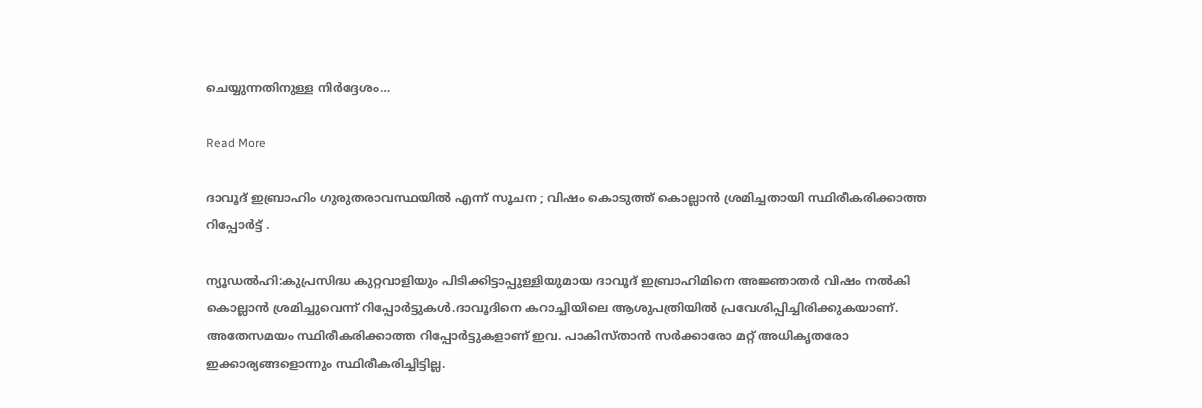ചെയ്യുന്നതിനുള്ള നിര്‍ദ്ദേശം…

Read More

ദാവൂദ് ഇബ്രാഹിം ഗുരുതരാവസ്ഥയിൽ എന്ന് സൂചന ; വിഷം കൊടുത്ത് കൊല്ലാൻ ശ്രമിച്ചതായി സ്ഥിരീകരിക്കാത്ത റിപ്പോർട്ട് .

ന്യൂഡൽഹി:കുപ്രസിദ്ധ കുറ്റവാളിയും പിടിക്കിട്ടാപ്പുള്ളിയുമായ ദാവൂദ് ഇബ്രാഹിമിനെ അജ്ഞാതര്‍ വിഷം നല്‍കി കൊല്ലാന്‍ ശ്രമിച്ചുവെന്ന് റിപ്പോര്‍ട്ടുകള്‍.ദാവൂദിനെ കറാച്ചിയിലെ ആശുപത്രിയില്‍ പ്രവേശിപ്പിച്ചിരിക്കുകയാണ്. അതേസമയം സ്ഥിരീകരിക്കാത്ത റിപ്പോര്‍ട്ടുകളാണ് ഇവ. പാകിസ്താന്‍ സര്‍ക്കാരോ മറ്റ് അധികൃതരോ ഇക്കാര്യങ്ങളൊന്നും സ്ഥിരീകരിച്ചിട്ടില്ല.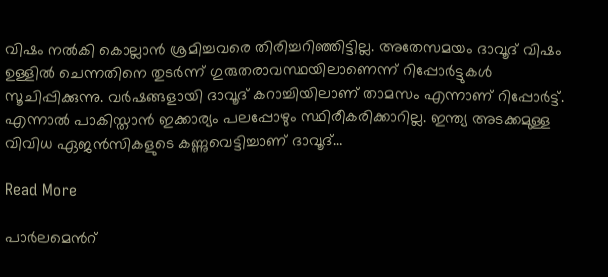വിഷം നല്‍കി കൊല്ലാന്‍ ശ്രമിച്ചവരെ തിരിച്ചറിഞ്ഞിട്ടില്ല. അതേസമയം ദാവൂദ് വിഷം ഉള്ളില്‍ ചെന്നതിനെ തുടര്‍ന്ന് ഗുരുതരാവസ്ഥയിലാണെന്ന് റിപ്പോര്‍ട്ടുകള്‍ സൂചിപ്പിക്കുന്നു. വര്‍ഷങ്ങളായി ദാവൂദ് കറാച്ചിയിലാണ് താമസം എന്നാണ് റിപ്പോര്‍ട്ട്. എന്നാല്‍ പാകിസ്താന്‍ ഇക്കാര്യം പലപ്പോഴും സ്ഥിരീകരിക്കാറില്ല. ഇന്ത്യ അടക്കമുള്ള വിവിധ ഏജന്‍സികളുടെ കണ്ണുവെട്ടിച്ചാണ് ദാവൂദ്…

Read More

പാർലമെൻറ്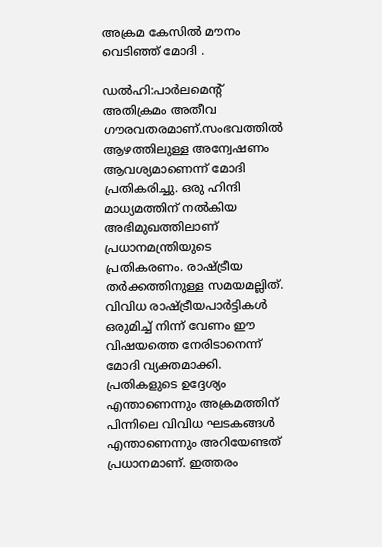അക്രമ കേസിൽ മൗനം വെടിഞ്ഞ് മോദി .

ഡൽഹി:പാര്‍ലമെന്‍റ് അതിക്രമം അതീവ ഗൗരവതരമാണ്.സംഭവത്തില്‍ ആഴത്തിലുള്ള അന്വേഷണം ആവശ്യമാണെന്ന് മോദി പ്രതികരിച്ചു. ഒരു ഹിന്ദി മാധ്യമത്തിന് നല്‍കിയ അഭിമുഖത്തിലാണ് പ്രധാനമന്ത്രിയുടെ പ്രതികരണം. രാഷ്‌ട്രീയ തര്‍ക്കത്തിനുള്ള സമയമല്ലിത്. വിവിധ രാഷ്‌ട്രീയപാര്‍ട്ടികള്‍ ഒരുമിച്ച്‌ നിന്ന് വേണം ഈ വിഷയത്തെ നേരിടാനെന്ന് മോദി വ്യക്തമാക്കി. പ്രതികളുടെ ഉദ്ദേശ്യം എന്താണെന്നും അക്രമത്തിന് പിന്നിലെ വിവിധ ഘടകങ്ങള്‍ എന്താണെന്നും അറിയേണ്ടത് പ്രധാനമാണ്. ഇത്തരം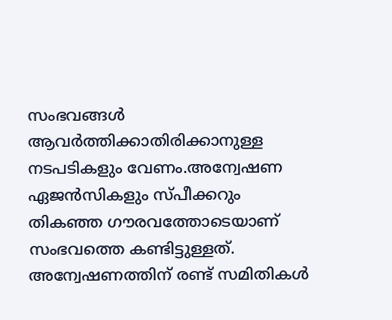സംഭവങ്ങള്‍ ആവര്‍ത്തിക്കാതിരിക്കാനുള്ള നടപടികളും വേണം.അന്വേഷണ ഏജന്‍സികളും സ്പീക്കറും തികഞ്ഞ ഗൗരവത്തോടെയാണ് സംഭവത്തെ കണ്ടിട്ടുള്ളത്. അന്വേഷണത്തിന് രണ്ട് സമിതികള്‍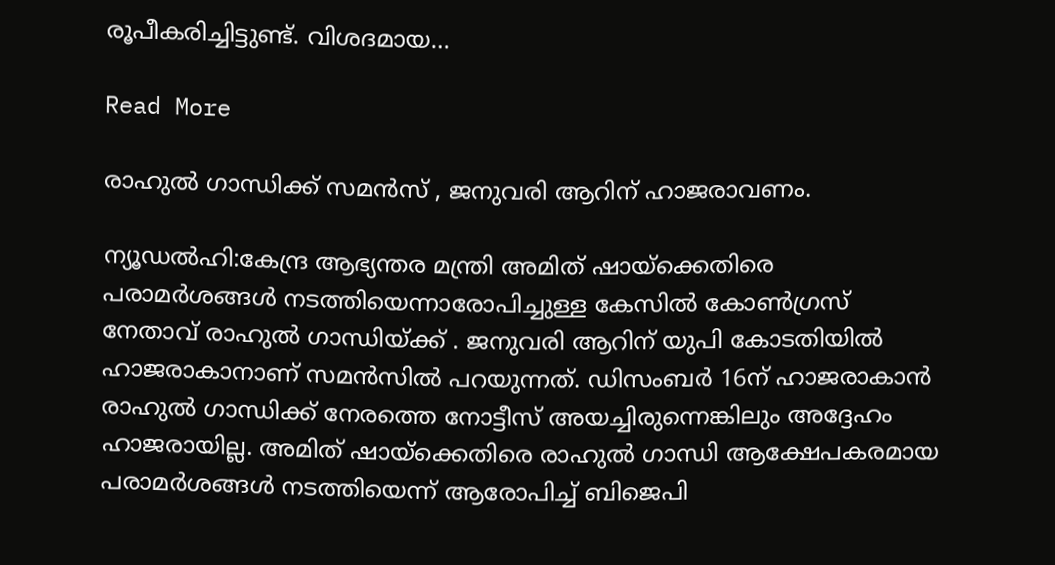രൂപീകരിച്ചിട്ടുണ്ട്. വിശദമായ…

Read More

രാഹുൽ ഗാന്ധിക്ക് സമൻസ് , ജനുവരി ആറിന് ഹാജരാവണം.

ന്യൂഡൽഹി:കേന്ദ്ര ആഭ്യന്തര മന്ത്രി അമിത് ഷായ്‌ക്കെതിരെ പരാമർശങ്ങൾ നടത്തിയെന്നാരോപിച്ചുള്ള കേസിൽ കോൺഗ്രസ് നേതാവ് രാഹുൽ ഗാന്ധിയ്ക്ക് . ജനുവരി ആറിന് യുപി കോടതിയിൽ ഹാജരാകാനാണ് സമൻസിൽ പറയുന്നത്. ഡിസംബർ 16ന് ഹാജരാകാൻ രാഹുൽ ഗാന്ധിക്ക് നേരത്തെ നോട്ടീസ് അയച്ചിരുന്നെങ്കിലും അദ്ദേഹം ഹാജരായില്ല. അമിത് ഷായ്‌ക്കെതിരെ രാഹുൽ ഗാന്ധി ആക്ഷേപകരമായ പരാമർശങ്ങൾ നടത്തിയെന്ന് ആരോപിച്ച് ബിജെപി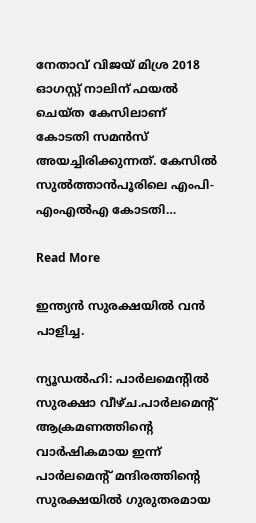നേതാവ് വിജയ് മിശ്ര 2018 ഓഗസ്റ്റ് നാലിന് ഫയൽ ചെയ്ത കേസിലാണ് കോടതി സമൻസ് അയച്ചിരിക്കുന്നത്. കേസിൽ സുൽത്താൻപൂരിലെ എംപി-എംഎൽഎ കോടതി…

Read More

ഇന്ത്യൻ സുരക്ഷയിൽ വൻ പാളിച്ച.

ന്യൂഡൽഹി: പാർലമെന്റിൽ സുരക്ഷാ വീഴ്ച.പാർലമെന്റ് ആക്രമണത്തിന്റെ വാർഷികമായ ഇന്ന് പാർലമെന്റ് മന്ദിരത്തിന്റെ സുരക്ഷയിൽ ഗുരുതരമായ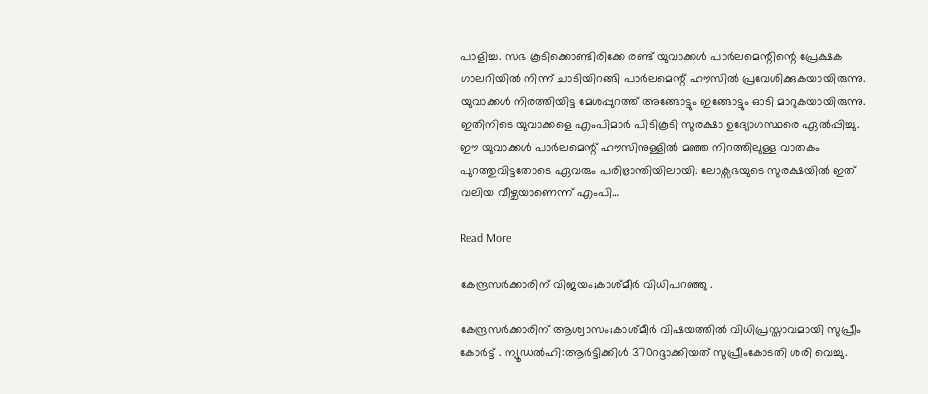പാളിച്ച. സഭ കൂടിക്കൊണ്ടിരിക്കേ രണ്ട് യുവാക്കൾ പാർലമെന്റിന്റെ പ്രേക്ഷക ഗാലറിയിൽ നിന്ന് ചാടിയിറങ്ങി പാർലമെന്റ് ഹൗസിൽ പ്രവേശിക്കുകയായിരുന്നു. യുവാക്കൾ നിരത്തിയിട്ട മേശപ്പുറത്ത് അങ്ങോട്ടും ഇങ്ങോട്ടും ഓടി മാറുകയായിരുന്നു. ഇതിനിടെ യുവാക്കളെ എംപിമാർ പിടികൂടി സുരക്ഷാ ഉദ്യോഗസ്ഥരെ ഏൽപ്പിച്ചു. ഈ യുവാക്കൾ പാർലമെന്റ് ഹൗസിനുള്ളിൽ മഞ്ഞ നിറത്തിലുള്ള വാതകം പുറത്തുവിട്ടതോടെ ഏവരും പരിഭ്രാന്തിയിലായി. ലോക്സഭയുടെ സുരക്ഷയിൽ ഇത് വലിയ വീഴ്ചയാണെന്ന് എംപി…

Read More

കേന്ദ്രസർക്കാരിന് വിജയം;കാശ്മീർ വിധിപറഞ്ഞു .

കേന്ദ്രസർക്കാരിന് ആശ്വാസം;കാശ്മീർ വിഷയത്തിൽ വിധിപ്രസ്താവമായി സുപ്രീം കോർട്ട് . ന്യൂഡൽഹി:ആർട്ടിക്കിൾ 370റദ്ദാക്കിയത് സുപ്രീംകോടതി ശരി വെച്ചു.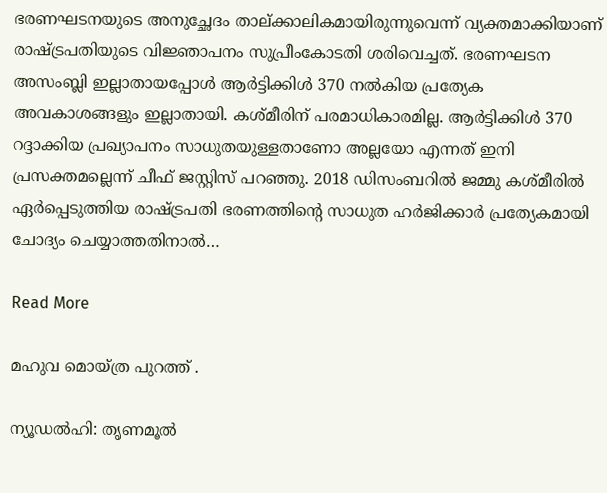ഭരണഘടനയുടെ അനുച്ഛേദം താല്ക്കാലികമായിരുന്നുവെന്ന് വ്യക്തമാക്കിയാണ് രാഷ്ട്രപതിയുടെ വിജ്ഞാപനം സുപ്രീംകോടതി ശരിവെച്ചത്. ഭരണഘടന അസംബ്ലി ഇല്ലാതായപ്പോള്‍ ആര്‍ട്ടിക്കിള്‍ 370 നല്‍കിയ പ്രത്യേക അവകാശങ്ങളും ഇല്ലാതായി. കശ്മീരിന് പരമാധികാരമില്ല. ആര്‍ട്ടിക്കിള്‍ 370 റദ്ദാക്കിയ പ്രഖ്യാപനം സാധുതയുള്ളതാണോ അല്ലയോ എന്നത് ഇനി പ്രസക്തമല്ലെന്ന് ചീഫ് ജസ്റ്റിസ് പറഞ്ഞു. 2018 ഡിസംബറില്‍ ജമ്മു കശ്മീരില്‍ ഏര്‍പ്പെടുത്തിയ രാഷ്ട്രപതി ഭരണത്തിന്റെ സാധുത ഹര്‍ജിക്കാര്‍ പ്രത്യേകമായി ചോദ്യം ചെയ്യാത്തതിനാല്‍…

Read More

മഹുവ മൊയ്ത്ര പുറത്ത് .

ന്യൂഡല്‍ഹി: തൃണമൂല്‍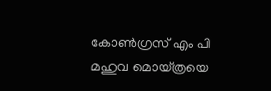കോണ്‍ഗ്രസ് എം പി മഹുവ മൊയ്ത്രയെ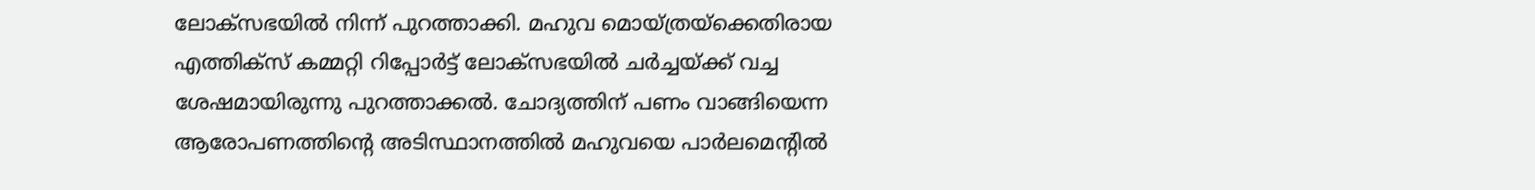ലോക്‌സഭയില്‍ നിന്ന് പുറത്താക്കി. മഹുവ മൊയ്ത്രയ്‌ക്കെതിരായ എത്തിക്‌സ് കമ്മറ്റി റിപ്പോര്‍ട്ട് ലോക്‌സഭയില്‍ ചര്‍ച്ചയ്ക്ക് വച്ച ശേഷമായിരുന്നു പുറത്താക്കല്‍. ചോദ്യത്തിന് പണം വാങ്ങിയെന്ന ആരോപണത്തിന്റെ അടിസ്ഥാനത്തില്‍ മഹുവയെ പാര്‍ലമെന്റില്‍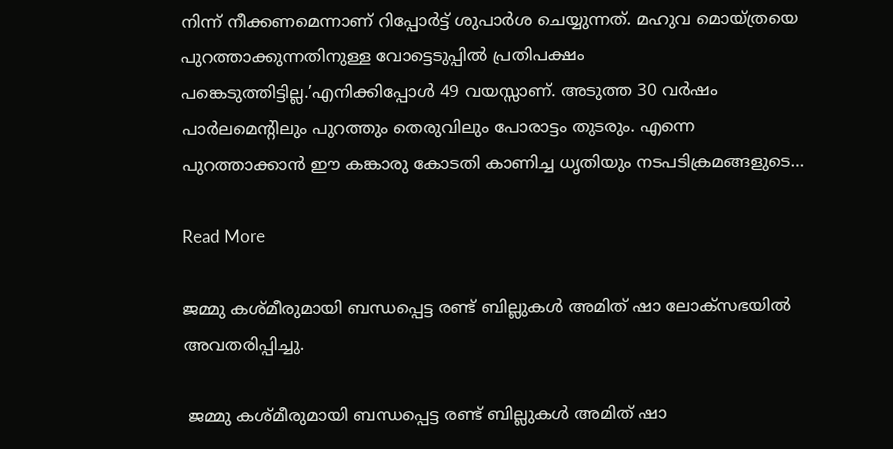നിന്ന് നീക്കണമെന്നാണ് റിപ്പോര്‍ട്ട് ശുപാര്‍ശ ചെയ്യുന്നത്. മഹുവ മൊയ്ത്രയെ പുറത്താക്കുന്നതിനുള്ള വോട്ടെടുപ്പില്‍ പ്രതിപക്ഷം പങ്കെടുത്തിട്ടില്ല.’എനിക്കിപ്പോള്‍ 49 വയസ്സാണ്. അടുത്ത 30 വര്‍ഷം പാര്‍ലമെന്റിലും പുറത്തും തെരുവിലും പോരാട്ടം തുടരും. എന്നെ പുറത്താക്കാൻ ഈ കങ്കാരു കോടതി കാണിച്ച ധൃതിയും നടപടിക്രമങ്ങളുടെ…

Read More

ജമ്മു കശ്മീരുമായി ബന്ധപ്പെട്ട രണ്ട് ബില്ലുകൾ അമിത് ഷാ ലോക്‌സഭയിൽ അവതരിപ്പിച്ചു.

 ജമ്മു കശ്മീരുമായി ബന്ധപ്പെട്ട രണ്ട് ബില്ലുകൾ അമിത് ഷാ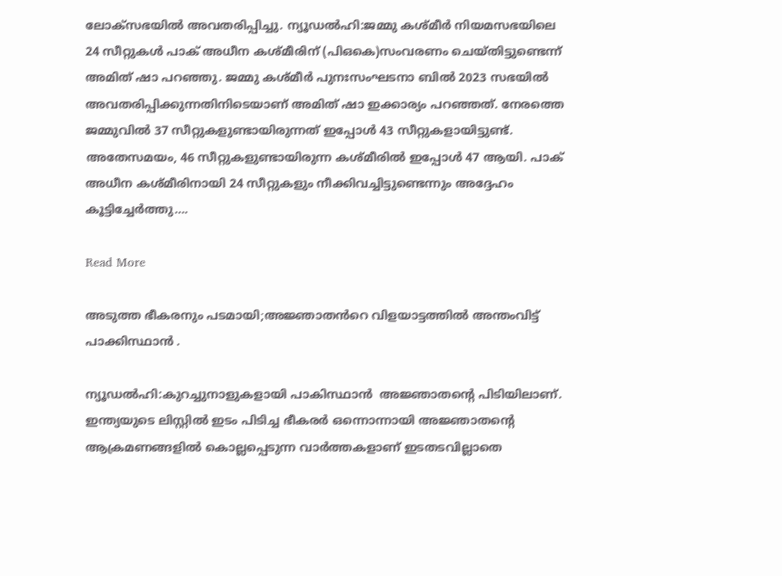ലോക്‌സഭയിൽ അവതരിപ്പിച്ചു. ന്യൂഡൽഹി:ജമ്മു കശ്മീർ നിയമസഭയിലെ 24 സീറ്റുകൾ പാക് അധീന കശ്മീരിന് (പിഒകെ)സംവരണം ചെയ്തിട്ടുണ്ടെന്ന് അമിത് ഷാ പറഞ്ഞു. ജമ്മു കശ്മീർ പുനഃസംഘടനാ ബിൽ 2023 സഭയിൽ അവതരിപ്പിക്കുന്നതിനിടെയാണ് അമിത് ഷാ ഇക്കാര്യം പറഞ്ഞത്. നേരത്തെ ജമ്മുവിൽ 37 സീറ്റുകളുണ്ടായിരുന്നത് ഇപ്പോൾ 43 സീറ്റുകളായിട്ടുണ്ട്. അതേസമയം, 46 സീറ്റുകളുണ്ടായിരുന്ന കശ്മീരിൽ ഇപ്പോൾ 47 ആയി. പാക് അധീന കശ്മീരിനായി 24 സീറ്റുകളും നീക്കിവച്ചിട്ടുണ്ടെന്നും അദ്ദേഹം കൂട്ടിച്ചേർത്തു….

Read More

അടുത്ത ഭീകരനും പടമായി;അജ്ഞാതൻറെ വിളയാട്ടത്തിൽ അന്തംവിട്ട് പാക്കിസ്ഥാൻ .

ന്യൂഡൽഹി:കുറച്ചുനാളുകളായി പാകിസ്ഥാൻ  അജ്ഞാതൻ്റെ പിടിയിലാണ്. ഇന്ത്യയുടെ ലിസ്റ്റിൽ ഇടം പിടിച്ച ഭീകരർ ഒന്നൊന്നായി അജ്ഞാതൻ്റെ ആക്രമണങ്ങളിൽ കൊല്ലപ്പെടുന്ന വാർത്തകളാണ് ഇടതടവില്ലാതെ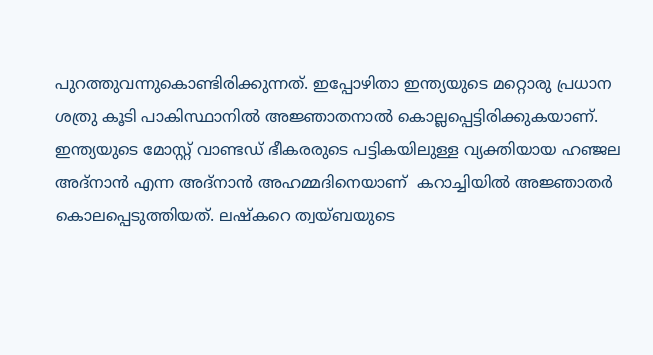പുറത്തുവന്നുകൊണ്ടിരിക്കുന്നത്. ഇപ്പോഴിതാ ഇന്ത്യയുടെ മറ്റൊരു പ്രധാന ശത്രു കൂടി പാകിസ്ഥാനിൽ അജ്ഞാതനാൽ കൊല്ലപ്പെട്ടിരിക്കുകയാണ്. ഇന്ത്യയുടെ മോസ്റ്റ് വാണ്ടഡ് ഭീകരരുടെ പട്ടികയിലുള്ള വ്യക്തിയായ ഹഞ്ജല അദ്‌നാൻ എന്ന അദ്‌നാൻ അഹമ്മദിനെയാണ്  കറാച്ചിയിൽ അജ്ഞാതർ കൊലപ്പെടുത്തിയത്. ലഷ്‌കറെ ത്വയ്ബയുടെ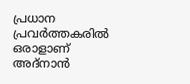പ്രധാന പ്രവർത്തകരിൽ ഒരാളാണ് അദ്‌നാൻ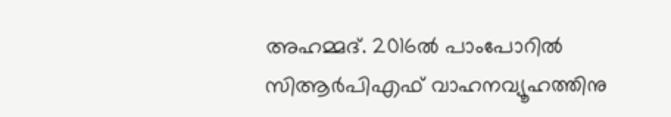അഹമ്മദ്. 2016ൽ പാംപോറിൽ സിആർപിഎഫ് വാഹനവ്യൂഹത്തിനു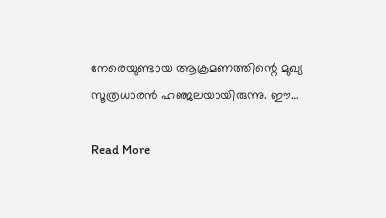നേരെയുണ്ടായ ആക്രമണത്തിന്റെ മുഖ്യ സൂത്രധാരൻ ഹഞ്ജലയായിരുന്നു. ഈ…

Read More